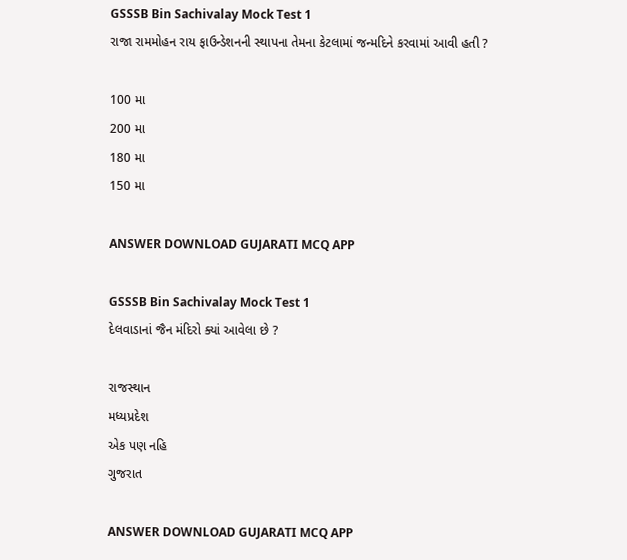GSSSB Bin Sachivalay Mock Test 1
રાજા રામમોહન રાય ફાઉન્ડેશનની સ્થાપના તેમના કેટલામાં જન્મદિને કરવામાં આવી હતી ?

100 મા
200 મા
180 મા
150 મા

ANSWER DOWNLOAD GUJARATI MCQ APP

GSSSB Bin Sachivalay Mock Test 1
દેલવાડાનાં જૈન મંદિરો ક્યાં આવેલા છે ?

રાજસ્થાન
મધ્યપ્રદેશ
એક પણ નહિ
ગુજરાત

ANSWER DOWNLOAD GUJARATI MCQ APP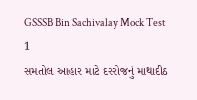GSSSB Bin Sachivalay Mock Test 1
સમતોલ આહાર માટે દરરોજનું માથાદીઠ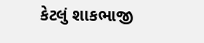કેટલું શાકભાજી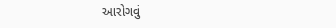આરોગવું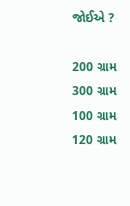જોઈએ ?

200 ગ્રામ
300 ગ્રામ
100 ગ્રામ
120 ગ્રામ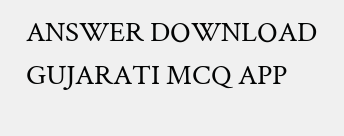ANSWER DOWNLOAD GUJARATI MCQ APP